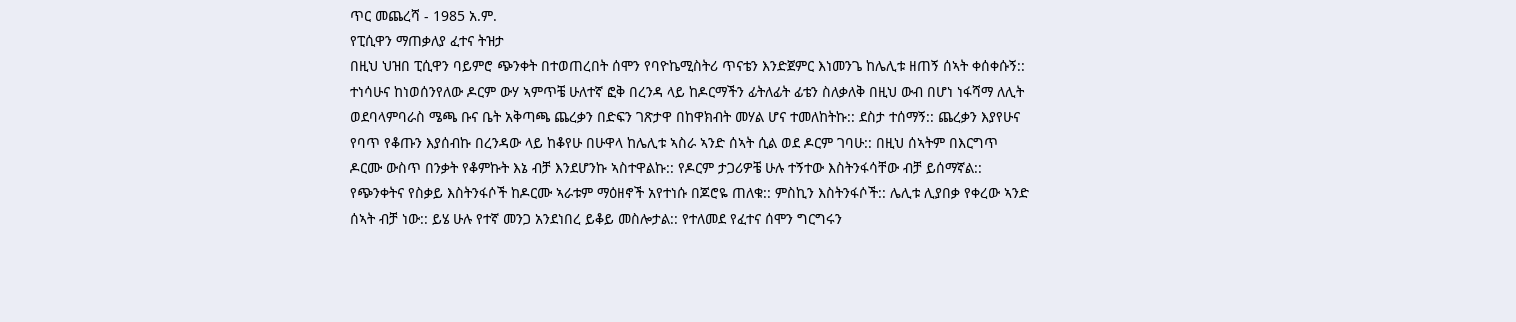ጥር መጨረሻ - 1985 አ.ም.
የፒሲዋን ማጠቃለያ ፈተና ትዝታ
በዚህ ህዝበ ፒሲዋን ባይምሮ ጭንቀት በተወጠረበት ሰሞን የባዮኬሚስትሪ ጥናቴን እንድጀምር እነመንጌ ከሌሊቱ ዘጠኝ ሰኣት ቀሰቀሱኝ:: ተነሳሁና ከነወሰንየለው ዶርም ውሃ ኣምጥቼ ሁለተኛ ፎቅ በረንዳ ላይ ከዶርማችን ፊትለፊት ፊቴን ስለቃለቅ በዚህ ውብ በሆነ ነፋሻማ ለሊት ወደባላምባራስ ሜጫ ቡና ቤት አቅጣጫ ጨረቃን በድፍን ገጽታዋ በከዋክብት መሃል ሆና ተመለከትኩ:: ደስታ ተሰማኝ:: ጨረቃን እያየሁና የባጥ የቆጡን እያሰብኩ በረንዳው ላይ ከቆየሁ በሁዋላ ከሌሊቱ ኣስራ ኣንድ ሰኣት ሲል ወደ ዶርም ገባሁ:: በዚህ ሰኣትም በእርግጥ ዶርሙ ውስጥ በንቃት የቆምኩት እኔ ብቻ እንደሆንኩ ኣስተዋልኩ:: የዶርም ታጋሪዎቼ ሁሉ ተኝተው እስትንፋሳቸው ብቻ ይሰማኛል:: የጭንቀትና የስቃይ እስትንፋሶች ከዶርሙ ኣራቱም ማዕዘኖች አየተነሱ በጆሮዬ ጠለቁ:: ምስኪን እስትንፋሶች:: ሌሊቱ ሊያበቃ የቀረው ኣንድ ሰኣት ብቻ ነው:: ይሄ ሁሉ የተኛ መንጋ አንደነበረ ይቆይ መስሎታል:: የተለመደ የፈተና ሰሞን ግርግሩን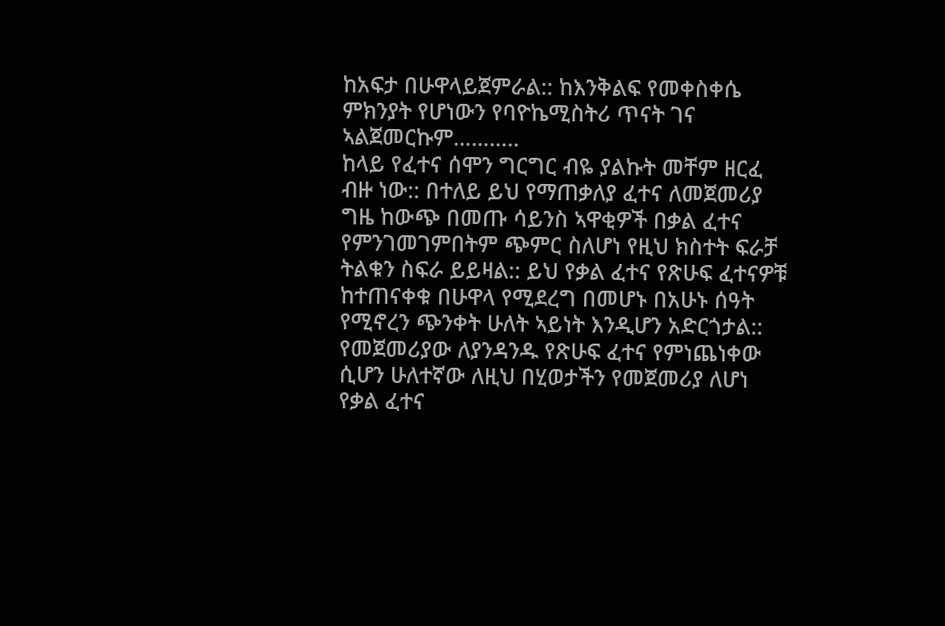ከአፍታ በሁዋላይጀምራል:: ከእንቅልፍ የመቀስቀሴ
ምክንያት የሆነውን የባዮኬሚስትሪ ጥናት ገና ኣልጀመርኩም………..
ከላይ የፈተና ሰሞን ግርግር ብዬ ያልኩት መቸም ዘርፈ ብዙ ነው:: በተለይ ይህ የማጠቃለያ ፈተና ለመጀመሪያ
ግዜ ከውጭ በመጡ ሳይንስ ኣዋቂዎች በቃል ፈተና የምንገመገምበትም ጭምር ስለሆነ የዚህ ክስተት ፍራቻ ትልቁን ስፍራ ይይዛል:: ይህ የቃል ፈተና የጽሁፍ ፈተናዎቹ ከተጠናቀቁ በሁዋላ የሚደረግ በመሆኑ በአሁኑ ሰዓት የሚኖረን ጭንቀት ሁለት ኣይነት እንዲሆን አድርጎታል:: የመጀመሪያው ለያንዳንዱ የጽሁፍ ፈተና የምነጨነቀው ሲሆን ሁለተኛው ለዚህ በሂወታችን የመጀመሪያ ለሆነ የቃል ፈተና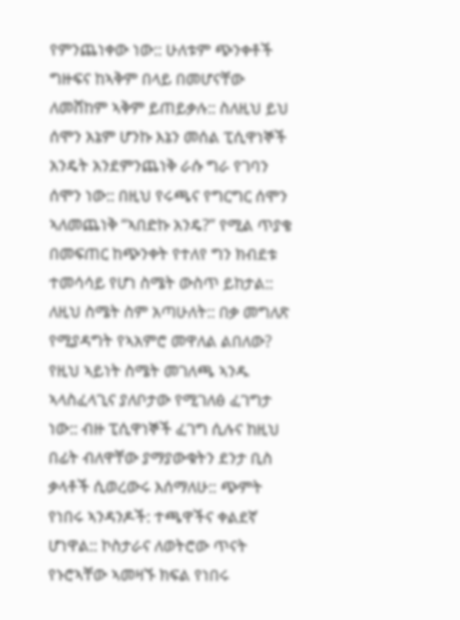የምንጨነቀው ነው:: ሁለቱም ጭንቀቶች ግዙፍና ከኣቅም በላይ በመሆናቸው ለመሸከም ኣቅም ይጠይቃሉ:: ስለዚህ ይህ ሰሞን አኔም ሆንኩ እኔን መሰል ፒሲዋነኞች አንዴት አንደምንጨነቅ ራሱ ግራ የገባን ሰሞን ነው:: በዚህ የሩጫና የግርግር ሰሞን ኣለመጨነቅ “ኣበድኩ አንዴ?” የሚል ጥያቄ በመፍጠር ከጭንቀት የተለየ ግን ክብደቱ ተመሳሳይ የሆነ ስሜት ውስጥ ይከታል:: ለዚህ ስሜት ስም አጣሁለት:: በቃ መግለጽ የሚያዳግት የኣአምሮ መዋለል ልበለው? የዚህ ኣይነት ስሜት መገለጫ ኣንዱ ኣላስፈላጊና ያለቦታው የሚገለፅ ፈገግታ ነው:: ብዙ ፒሲዋነኞች ፈገግ ሲሉና ከዚህ በፊት ብለዋቸው ያማያውቁትን ደንታ ቢስ ቃላቶች ሲወረውሩ እሰማለሁ:: ጭምት የነበሩ ኣንዳንዶች: ተጫዋችና ቀልደኛ ሆነዋል:: ኮስታራና ለወትሮው ጥናት የኑሮኣቸው ኣመዛኙ ክፍል የነበሩ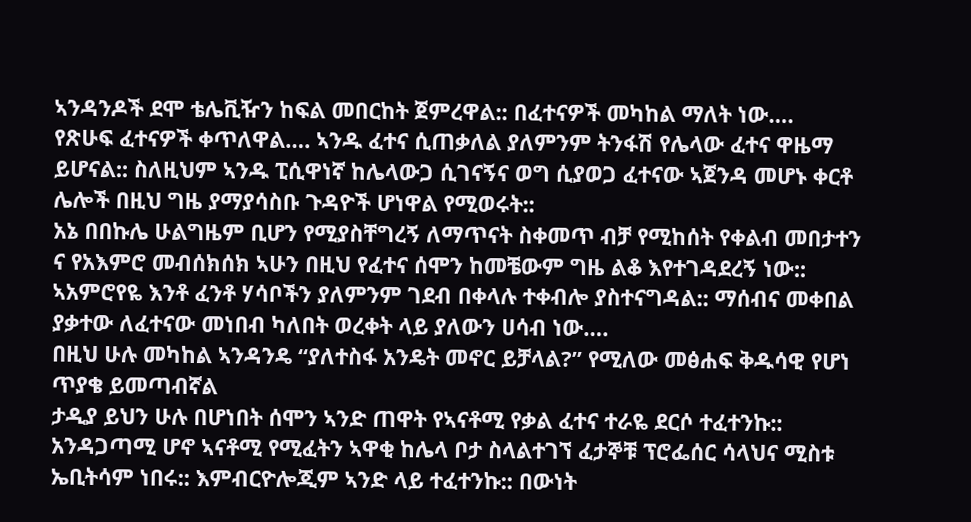ኣንዳንዶች ደሞ ቴሌቪዥን ከፍል መበርከት ጀምረዋል:: በፈተናዎች መካከል ማለት ነው….
የጽሁፍ ፈተናዎች ቀጥለዋል…. ኣንዱ ፈተና ሲጠቃለል ያለምንም ትንፋሽ የሌላው ፈተና ዋዜማ ይሆናል:: ስለዚህም ኣንዱ ፒሲዋነኛ ከሌላውጋ ሲገናኝና ወግ ሲያወጋ ፈተናው ኣጀንዳ መሆኑ ቀርቶ ሌሎች በዚህ ግዜ ያማያሳስቡ ጉዳዮች ሆነዋል የሚወሩት::
አኔ በበኩሌ ሁልግዜም ቢሆን የሚያስቸግረኝ ለማጥናት ስቀመጥ ብቻ የሚከሰት የቀልብ መበታተን ና የአእምሮ መብሰክሰክ ኣሁን በዚህ የፈተና ሰሞን ከመቼውም ግዜ ልቆ እየተገዳደረኝ ነው:: ኣአምሮየዬ እንቶ ፈንቶ ሃሳቦችን ያለምንም ገደብ በቀላሉ ተቀብሎ ያስተናግዳል:: ማሰብና መቀበል ያቃተው ለፈተናው መነበብ ካለበት ወረቀት ላይ ያለውን ሀሳብ ነው….
በዚህ ሁሉ መካከል ኣንዳንዴ “ያለተስፋ አንዴት መኖር ይቻላል?” የሚለው መፅሐፍ ቅዱሳዊ የሆነ ጥያቄ ይመጣብኛል
ታዲያ ይህን ሁሉ በሆነበት ሰሞን ኣንድ ጠዋት የኣናቶሚ የቃል ፈተና ተራዬ ደርሶ ተፈተንኩ:: አንዳጋጣሚ ሆኖ ኣናቶሚ የሚፈትን ኣዋቂ ከሌላ ቦታ ስላልተገኘ ፈታኞቹ ፕሮፌሰር ሳላህና ሚስቱ ኤቢትሳም ነበሩ:: እምብርዮሎጂም ኣንድ ላይ ተፈተንኩ:: በውነት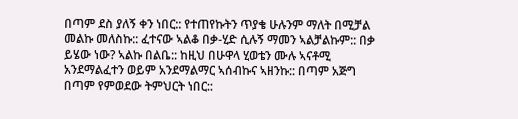በጣም ደስ ያለኝ ቀን ነበር:: የተጠየኩትን ጥያቄ ሁሉንም ማለት በሚቻል መልኩ መለስኩ:: ፈተናው ኣልቆ በቃ-ሂድ ሲሉኝ ማመን ኣልቻልኩም:: በቃ ይሄው ነው? ኣልኩ በልቤ:: ከዚህ በሁዋላ ሂወቴን ሙሉ ኣናቶሚ አንደማልፈተን ወይም አንደማልማር ኣሰብኩና ኣዘንኩ:: በጣም አጅግ በጣም የምወደው ትምህርት ነበር::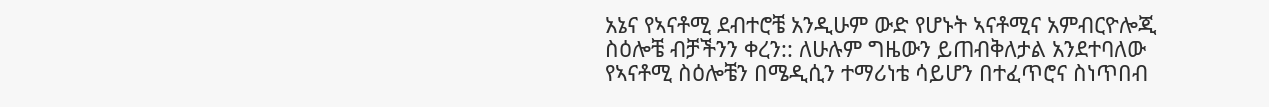አኔና የኣናቶሚ ደብተሮቼ አንዲሁም ውድ የሆኑት ኣናቶሚና አምብርዮሎጂ ስዕሎቼ ብቻችንን ቀረን:: ለሁሉም ግዜውን ይጠብቅለታል አንደተባለው የኣናቶሚ ስዕሎቼን በሜዲሲን ተማሪነቴ ሳይሆን በተፈጥሮና ስነጥበብ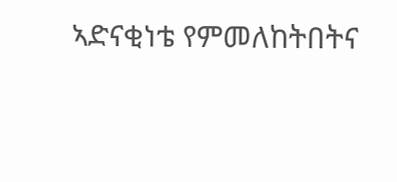ኣድናቂነቴ የምመለከትበትና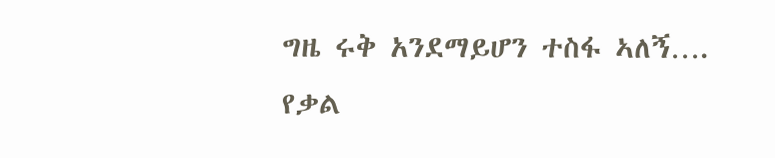ግዜ ሩቅ አንደማይሆን ተስፋ ኣለኝ….
የቃል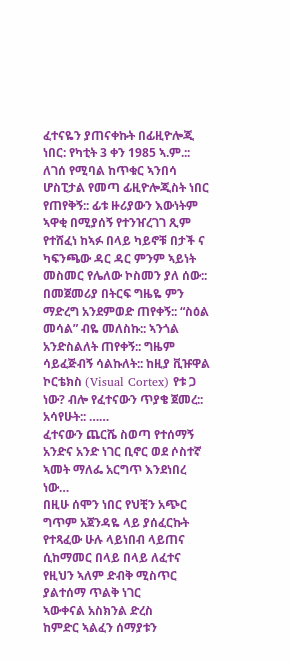ፈተናዬን ያጠናቀኩት በፊዚዮሎጂ ነበር: የካቲት 3 ቀን 1985 ኣ.ም.:: ለገሰ የሚባል ከጥቁር ኣንበሳ ሆስፒታል የመጣ ፊዚዮሎጂስት ነበር የጠየቅኝ:: ፊቱ ዙሪያውን እውነትም ኣዋቂ በሚያሰኝ የተንዠረገገ ጺም የተሸፈነ ከኣፉ በላይ ካይኖቹ በታች ና ካፍንጫው ዳር ዳር ምንም ኣይነት መስመር የሌለው ኮስመን ያለ ሰው:: በመጀመሪያ በትርፍ ግዜዬ ምን ማድረግ አንደምወድ ጠየቀኝ:: “ስዕል መሳል” ብዬ መለስኩ:: ኣንጎል አንድስልለት ጠየቀኝ:: ግዜም ሳይፈጅብኝ ሳልኩለት:: ከዚያ ቪዡዋል ኮርቴክስ (Visual Cortex) የቱ ጋ ነው? ብሎ የፈተናውን ጥያቄ ጀመረ:: አሳየሁት:: ……
ፈተናውን ጨርሼ ስወጣ የተሰማኝ አንድና አንድ ነገር ቢኖር ወደ ሶስተኛ ኣመት ማለፌ አርግጥ እንደነበረ ነው…
በዚሁ ሰሞን ነበር የህቺን አጭር ግጥም አጀንዳዬ ላይ ያሰፈርኩት
የተጻፈው ሁሉ ላይነበብ ላይጠና
ሲከማመር በላይ በላይ ለፈተና
የዚህን ኣለም ድብቅ ሚስጥር
ያልተሰማ ጥልቅ ነገር
ኣውቀናል አስክንል ድረስ
ከምድር ኣልፈን ሰማያቱን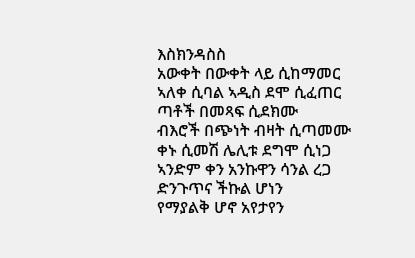እስክንዳስስ
አውቀት በውቀት ላይ ሲከማመር
ኣለቀ ሲባል ኣዲስ ደሞ ሲፈጠር
ጣቶች በመጻፍ ሲደክሙ
ብእሮች በጭነት ብዛት ሲጣመሙ
ቀኑ ሲመሽ ሌሊቱ ደግሞ ሲነጋ
ኣንድም ቀን አንኩዋን ሳንል ረጋ
ድንጉጥና ችኩል ሆነን
የማያልቅ ሆኖ አየታየን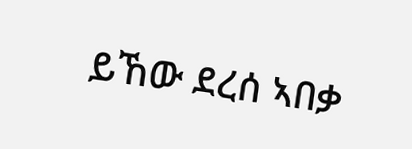ይኸው ደረሰ ኣበቃ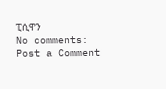ፒሲዋን
No comments:
Post a Comment